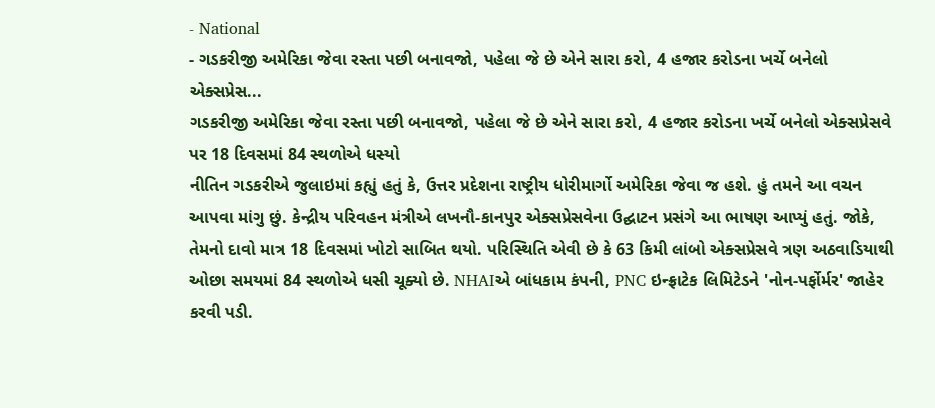- National
- ગડકરીજી અમેરિકા જેવા રસ્તા પછી બનાવજો, પહેલા જે છે એને સારા કરો, 4 હજાર કરોડના ખર્ચે બનેલો એક્સપ્રેસ...
ગડકરીજી અમેરિકા જેવા રસ્તા પછી બનાવજો, પહેલા જે છે એને સારા કરો, 4 હજાર કરોડના ખર્ચે બનેલો એક્સપ્રેસવે પર 18 દિવસમાં 84 સ્થળોએ ધસ્યો
નીતિન ગડકરીએ જુલાઇમાં કહ્યું હતું કે, ઉત્તર પ્રદેશના રાષ્ટ્રીય ધોરીમાર્ગો અમેરિકા જેવા જ હશે. હું તમને આ વચન આપવા માંગુ છું. કેન્દ્રીય પરિવહન મંત્રીએ લખનૌ-કાનપુર એક્સપ્રેસવેના ઉદ્ઘાટન પ્રસંગે આ ભાષણ આપ્યું હતું. જોકે, તેમનો દાવો માત્ર 18 દિવસમાં ખોટો સાબિત થયો. પરિસ્થિતિ એવી છે કે 63 કિમી લાંબો એક્સપ્રેસવે ત્રણ અઠવાડિયાથી ઓછા સમયમાં 84 સ્થળોએ ધસી ચૂક્યો છે. NHAIએ બાંધકામ કંપની, PNC ઇન્ફ્રાટેક લિમિટેડને 'નોન-પર્ફોર્મર' જાહેર કરવી પડી.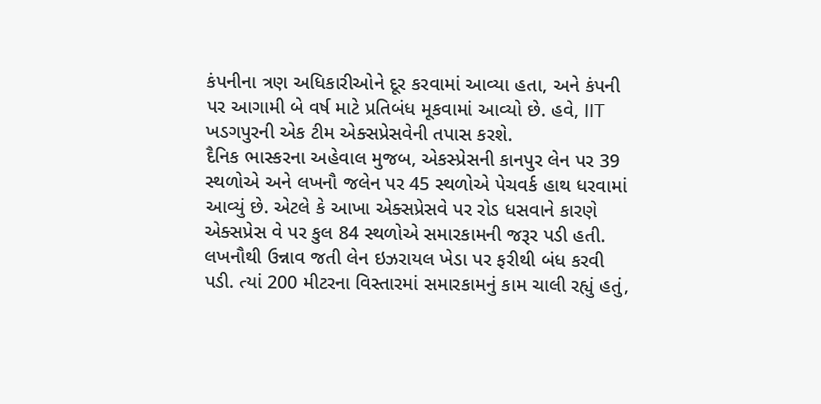કંપનીના ત્રણ અધિકારીઓને દૂર કરવામાં આવ્યા હતા, અને કંપની પર આગામી બે વર્ષ માટે પ્રતિબંધ મૂકવામાં આવ્યો છે. હવે, IIT ખડગપુરની એક ટીમ એક્સપ્રેસવેની તપાસ કરશે.
દૈનિક ભાસ્કરના અહેવાલ મુજબ, એકસ્પ્રેસની કાનપુર લેન પર 39 સ્થળોએ અને લખનૌ જલેન પર 45 સ્થળોએ પેચવર્ક હાથ ધરવામાં આવ્યું છે. એટલે કે આખા એક્સપ્રેસવે પર રોડ ધસવાને કારણે એક્સપ્રેસ વે પર કુલ 84 સ્થળોએ સમારકામની જરૂર પડી હતી. લખનૌથી ઉન્નાવ જતી લેન ઇઝરાયલ ખેડા પર ફરીથી બંધ કરવી પડી. ત્યાં 200 મીટરના વિસ્તારમાં સમારકામનું કામ ચાલી રહ્યું હતું,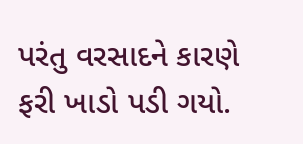પરંતુ વરસાદને કારણે ફરી ખાડો પડી ગયો.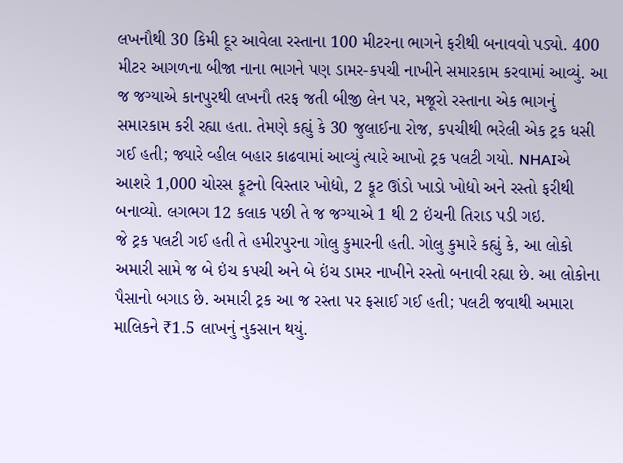લખનૌથી 30 કિમી દૂર આવેલા રસ્તાના 100 મીટરના ભાગને ફરીથી બનાવવો પડ્યો. 400 મીટર આગળના બીજા નાના ભાગને પણ ડામર-કપચી નાખીને સમારકામ કરવામાં આવ્યું. આ જ જગ્યાએ કાનપુરથી લખનૌ તરફ જતી બીજી લેન પર, મજૂરો રસ્તાના એક ભાગનું સમારકામ કરી રહ્યા હતા. તેમણે કહ્યું કે 30 જુલાઈના રોજ, કપચીથી ભરેલી એક ટ્રક ધસી ગઈ હતી; જ્યારે વ્હીલ બહાર કાઢવામાં આવ્યું ત્યારે આખો ટ્રક પલટી ગયો. NHAIએ આશરે 1,000 ચોરસ ફૂટનો વિસ્તાર ખોદ્યો, 2 ફૂટ ઊંડો ખાડો ખોદ્યો અને રસ્તો ફરીથી બનાવ્યો. લગભગ 12 કલાક પછી તે જ જગ્યાએ 1 થી 2 ઇંચની તિરાડ પડી ગઇ.
જે ટ્રક પલટી ગઈ હતી તે હમીરપુરના ગોલુ કુમારની હતી. ગોલુ કુમારે કહ્યું કે, આ લોકો અમારી સામે જ બે ઇંચ કપચી અને બે ઇંચ ડામર નાખીને રસ્તો બનાવી રહ્યા છે. આ લોકોના પૈસાનો બગાડ છે. અમારી ટ્રક આ જ રસ્તા પર ફસાઈ ગઈ હતી; પલટી જવાથી અમારા માલિકને ₹1.5 લાખનું નુકસાન થયું.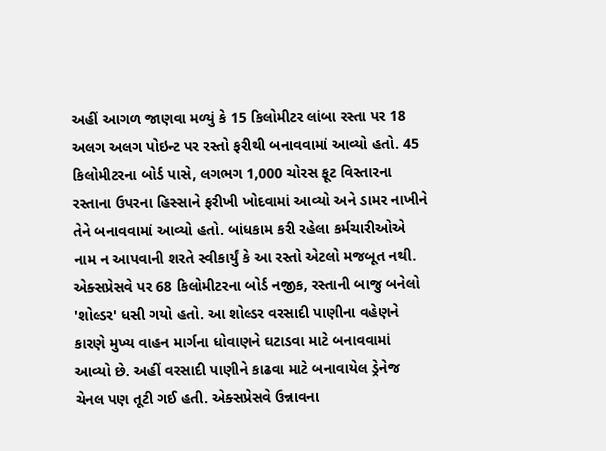અહીં આગળ જાણવા મળ્યું કે 15 કિલોમીટર લાંબા રસ્તા પર 18 અલગ અલગ પોઇન્ટ પર રસ્તો ફરીથી બનાવવામાં આવ્યો હતો. 45 કિલોમીટરના બોર્ડ પાસે, લગભગ 1,000 ચોરસ ફૂટ વિસ્તારના રસ્તાના ઉપરના હિસ્સાને ફરીખી ખોદવામાં આવ્યો અને ડામર નાખીને તેને બનાવવામાં આવ્યો હતો. બાંધકામ કરી રહેલા કર્મચારીઓએ નામ ન આપવાની શરતે સ્વીકાર્યું કે આ રસ્તો એટલો મજબૂત નથી.
એક્સપ્રેસવે પર 68 કિલોમીટરના બોર્ડ નજીક, રસ્તાની બાજુ બનેલો 'શોલ્ડર' ધસી ગયો હતો. આ શોલ્ડર વરસાદી પાણીના વહેણને કારણે મુખ્ય વાહન માર્ગના ધોવાણને ઘટાડવા માટે બનાવવામાં આવ્યો છે. અહીં વરસાદી પાણીને કાઢવા માટે બનાવાયેલ ડ્રેનેજ ચેનલ પણ તૂટી ગઈ હતી. એક્સપ્રેસવે ઉન્નાવના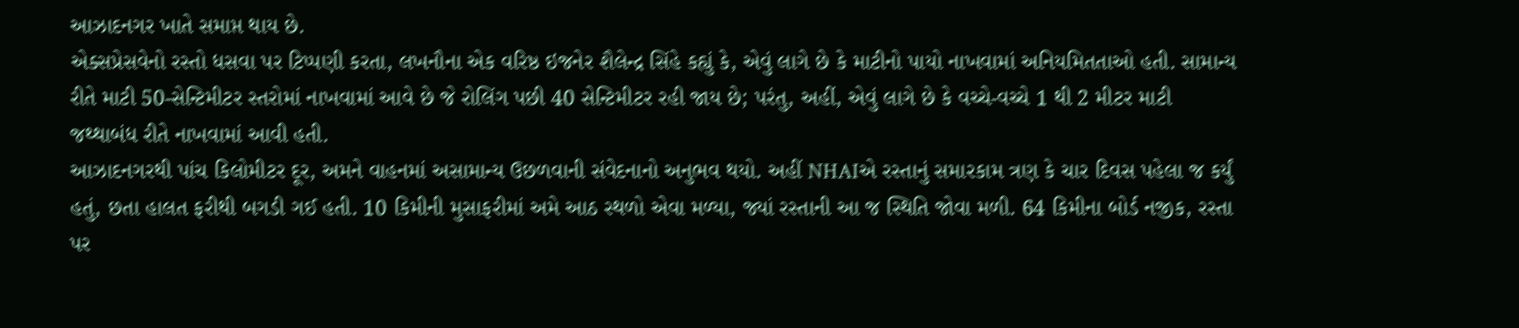આઝાદનગર ખાતે સમાપ્ત થાય છે.
એક્સપ્રેસવેનો રસ્તો ધસવા પર ટિપ્પણી કરતા, લખનૌના એક વરિષ્ઠ ઇજનેર શૈલેન્દ્ર સિંહે કહ્યું કે, એવું લાગે છે કે માટીનો પાયો નાખવામાં અનિયમિતતાઓ હતી. સામાન્ય રીતે માટી 50-સેન્ટિમીટર સ્તરોમાં નાખવામાં આવે છે જે રોલિંગ પછી 40 સેન્ટિમીટર રહી જાય છે; પરંતુ, અહીં, એવું લાગે છે કે વચ્ચે-વચ્ચે 1 થી 2 મીટર માટી જથ્થાબંધ રીતે નાખવામાં આવી હતી.
આઝાદનગરથી પાંચ કિલોમીટર દૂર, અમને વાહનમાં અસામાન્ય ઉછળવાની સંવેદનાનો અનુભવ થયો. અહીં NHAIએ રસ્તાનું સમારકામ ત્રણ કે ચાર દિવસ પહેલા જ કર્યું હતું, છતા હાલત ફરીથી બગડી ગઈ હતી. 10 કિમીની મુસાફરીમાં અમે આઠ સ્થળો એવા મળ્યા, જ્યાં રસ્તાની આ જ સ્થિતિ જોવા મળી. 64 કિમીના બોર્ડ નજીક, રસ્તા પર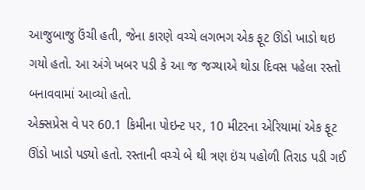આજુબાજુ ઉંચી હતી, જેના કારણે વચ્ચે લગભગ એક ફૂટ ઊંડો ખાડો થઇ ગયો હતો. આ અંગે ખબર પડી કે આ જ જગ્યાએ થોડા દિવસ પહેલા રસ્તો બનાવવામાં આવ્યો હતો.
એક્સપ્રેસ વે પર 60.1 કિમીના પોઇન્ટ પર, 10 મીટરના એરિયામાં એક ફૂટ ઊંડો ખાડો પડ્યો હતો. રસ્તાની વચ્ચે બે થી ત્રણ ઇંચ પહોળી તિરાડ પડી ગઈ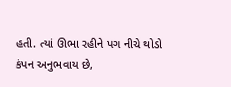હતી. ત્યાં ઊભા રહીને પગ નીચે થોડો કંપન અનુભવાય છે,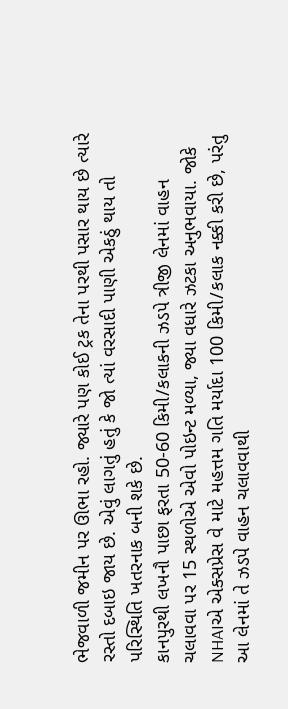ભેજવાળી જમીન પર ઊભા રહો. જ્યારે પણ કોઈ ટ્રક તેના પરથી પસાર થાય છે ત્યારે રસ્તો દબાઇ જાય છે. એવું લાગતું હતું કે જો ત્યાં વરસાદી પાણી એકઠું થાય તો પરિસ્થિતિ ખતરનાક બની શકે છે.
કાનપુરથી લખનૌ પાછા ફરતા 50-60 કિમી/કલાકની ઝડપે ત્રીજી લેનમાં વાહન ચલાવવા પર 15 સ્થળોએ એવો પોઇન્ટ મળ્યા, જ્યા વધારે ઝટકા અનુભવાયા. જોકે NHAIએ એક્સપ્રેસ વે માટે મહત્તમ ગતિ મર્યાદા 100 કિમી/કલાક નક્કી કરી છે, પરંતુ આ લેનમાં તે ઝડપે વાહન ચલાવવાથી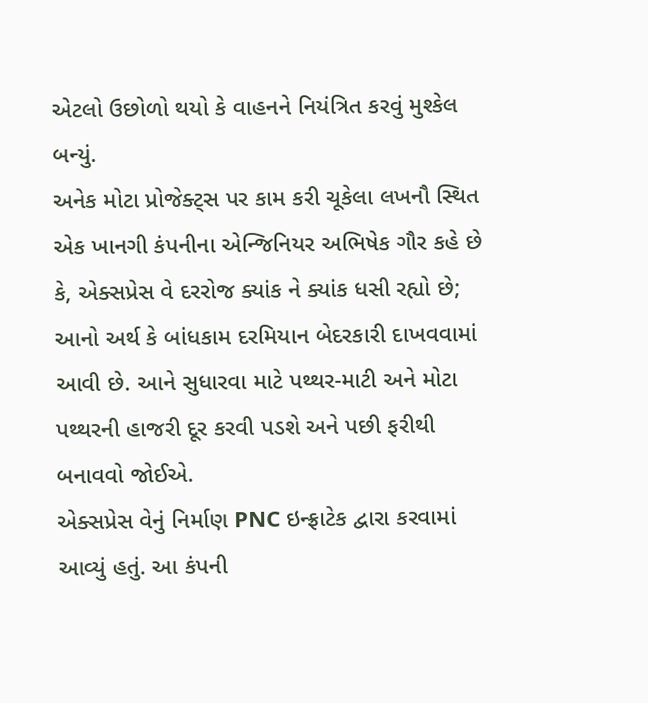એટલો ઉછોળો થયો કે વાહનને નિયંત્રિત કરવું મુશ્કેલ બન્યું.
અનેક મોટા પ્રોજેક્ટ્સ પર કામ કરી ચૂકેલા લખનૌ સ્થિત એક ખાનગી કંપનીના એન્જિનિયર અભિષેક ગૌર કહે છે કે, એક્સપ્રેસ વે દરરોજ ક્યાંક ને ક્યાંક ધસી રહ્યો છે; આનો અર્થ કે બાંધકામ દરમિયાન બેદરકારી દાખવવામાં આવી છે. આને સુધારવા માટે પથ્થર-માટી અને મોટા પથ્થરની હાજરી દૂર કરવી પડશે અને પછી ફરીથી બનાવવો જોઈએ.
એક્સપ્રેસ વેનું નિર્માણ PNC ઇન્ફ્રાટેક દ્વારા કરવામાં આવ્યું હતું. આ કંપની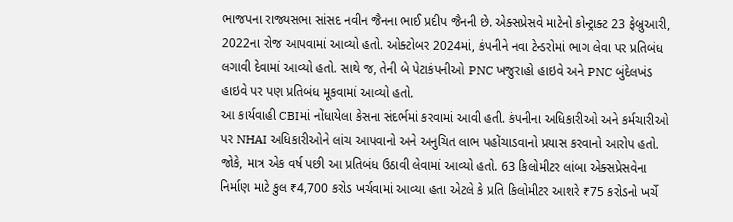ભાજપના રાજ્યસભા સાંસદ નવીન જૈનના ભાઈ પ્રદીપ જૈનની છે. એક્સપ્રેસવે માટેનો કોન્ટ્રાક્ટ 23 ફેબ્રુઆરી, 2022ના રોજ આપવામાં આવ્યો હતો. ઓક્ટોબર 2024માં, કંપનીને નવા ટેન્ડરોમાં ભાગ લેવા પર પ્રતિબંધ લગાવી દેવામાં આવ્યો હતો. સાથે જ, તેની બે પેટાકંપનીઓ PNC ખજુરાહો હાઇવે અને PNC બુંદેલખંડ હાઇવે પર પણ પ્રતિબંધ મૂકવામાં આવ્યો હતો.
આ કાર્યવાહી CBIમાં નોંધાયેલા કેસના સંદર્ભમાં કરવામાં આવી હતી. કંપનીના અધિકારીઓ અને કર્મચારીઓ પર NHAI અધિકારીઓને લાંચ આપવાનો અને અનુચિત લાભ પહોંચાડવાનો પ્રયાસ કરવાનો આરોપ હતો. જોકે, માત્ર એક વર્ષ પછી આ પ્રતિબંધ ઉઠાવી લેવામાં આવ્યો હતો. 63 કિલોમીટર લાંબા એક્સપ્રેસવેના નિર્માણ માટે કુલ ₹4,700 કરોડ ખર્ચવામાં આવ્યા હતા એટલે કે પ્રતિ કિલોમીટર આશરે ₹75 કરોડનો ખર્ચે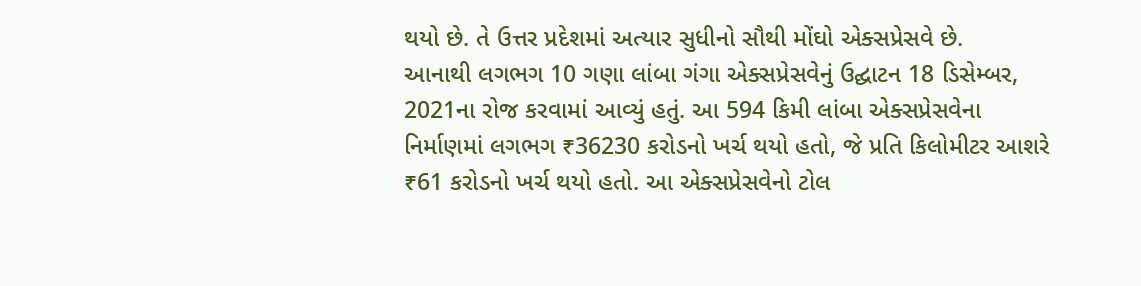થયો છે. તે ઉત્તર પ્રદેશમાં અત્યાર સુધીનો સૌથી મોંઘો એક્સપ્રેસવે છે.
આનાથી લગભગ 10 ગણા લાંબા ગંગા એક્સપ્રેસવેનું ઉદ્ઘાટન 18 ડિસેમ્બર, 2021ના રોજ કરવામાં આવ્યું હતું. આ 594 કિમી લાંબા એક્સપ્રેસવેના નિર્માણમાં લગભગ ₹36230 કરોડનો ખર્ચ થયો હતો, જે પ્રતિ કિલોમીટર આશરે ₹61 કરોડનો ખર્ચ થયો હતો. આ એક્સપ્રેસવેનો ટોલ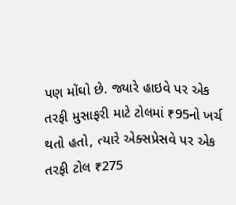પણ મોંઘો છે. જ્યારે હાઇવે પર એક તરફી મુસાફરી માટે ટોલમાં ₹95નો ખર્ચ થતો હતો, ત્યારે એક્સપ્રેસવે પર એક તરફી ટોલ ₹275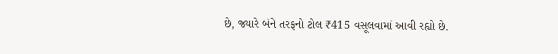છે, જ્યારે બંને તરફનો ટોલ ₹415 વસૂલવામાં આવી રહ્યો છે.